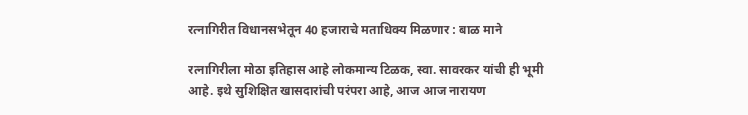रत्नागिरीत विधानसभेतून 40 हजाराचे मताधिक्य मिळणार : बाळ माने

रत्नागिरीला मोठा इतिहास आहे लोकमान्य टिळक, स्वा. सावरकर यांची ही भूमी आहे. इथे सुशिक्षित खासदारांची परंपरा आहे, आज आज नारायण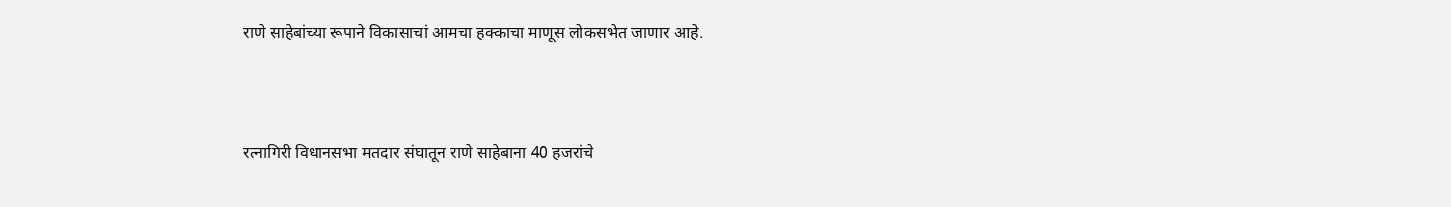राणे साहेबांच्या रूपाने विकासाचां आमचा हक्काचा माणूस लोकसभेत जाणार आहे.



रत्नागिरी विधानसभा मतदार संघातून राणे साहेबाना 40 हजरांचे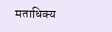मताधिक्य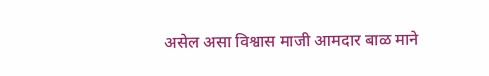असेल असा विश्वास माजी आमदार बाळ माने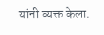यांनी व्यक्त केला.